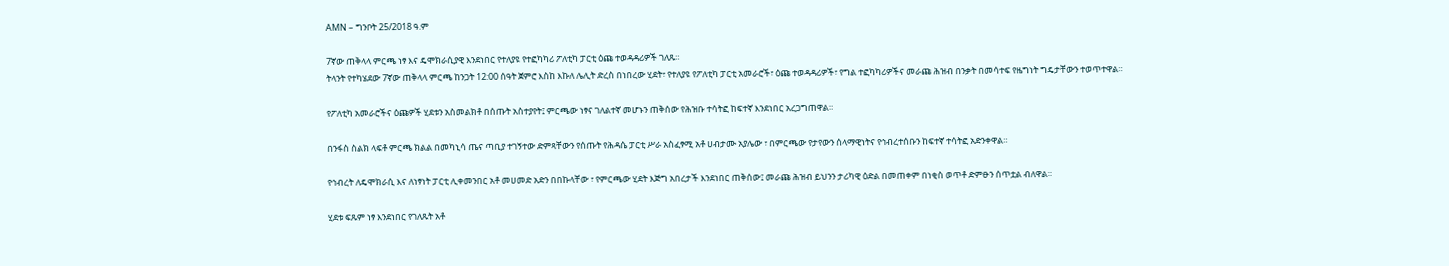AMN – ግንቦት 25/2018 ዓ.ም

7ኛው ጠቅላላ ምርጫ ነፃ እና ዴሞክራሲያዊ እንደነበር የተለያዩ የተፎካካሪ ፖለቲካ ፓርቲ ዕጩ ተወዳዳሪዎች ገለጹ።
ትላንት የተካሄደው 7ኛው ጠቅላላ ምርጫ ከንጋት 12:00 ሰዓት ጀምሮ እስከ እኩለ ሌሊት ድረስ በነበረው ሂደት፣ የተለያዩ የፖለቲካ ፓርቲ አመራሮች፣ ዕጩ ተወዳዳሪዎች፣ የግል ተፎካካሪዎችና መራጩ ሕዝብ በንቃት በመሳተፍ የዜግነት ግዴታቸውን ተወጥተዋል።

የፖለቲካ አመራሮችና ዕጩዎች ሂደቱን አስመልክቶ በሰጡት አስተያየት፤ ምርጫው ነፃና ገለልተኛ መሆኑን ጠቅሰው የሕዝቡ ተሳትፎ ከፍተኛ እንደነበር አረጋግጠዋል።

በንፋስ ስልክ ላፍቶ ምርጫ ክልል በመካኒሳ ጤና ጣቢያ ተገኝተው ድምጻቸውን የሰጡት የሕዳሴ ፓርቲ ሥራ አስፈፃሚ አቶ ሀብታሙ አያሌው ፣ በምርጫው የታየውን ሰላማዊነትና የኅብረተሰቡን ከፍተኛ ተሳትፎ አድንቀዋል።

የኅብረት ለዴሞክራሲ እና ለነፃነት ፓርቲ ሊቀመንበር አቶ መሀመድ አድን በበኩላቸው ፣ የምርጫው ሂደት እጅግ አበረታች እንደነበር ጠቅሰው፤ መራጩ ሕዝብ ይህንን ታሪካዊ ዕድል በመጠቀም በነቂስ ወጥቶ ድምፁን ሰጥቷል ብለዋል።

ሂደቱ ፍጹም ነፃ እንደነበር የገለጹት አቶ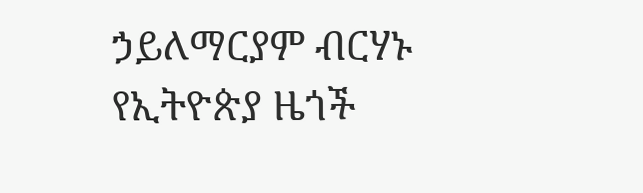ኃይለማርያም ብርሃኑ የኢትዮጵያ ዜጎች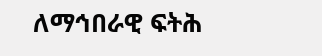ለማኅበራዊ ፍትሕ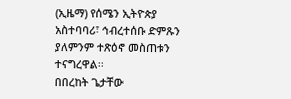(ኢዜማ) የሰሜን ኢትዮጵያ አስተባባሪ፣ ኅብረተሰቡ ድምጹን ያለምንም ተጽዕኖ መስጠቱን ተናግረዋል፡፡
በበረከት ጌታቸው